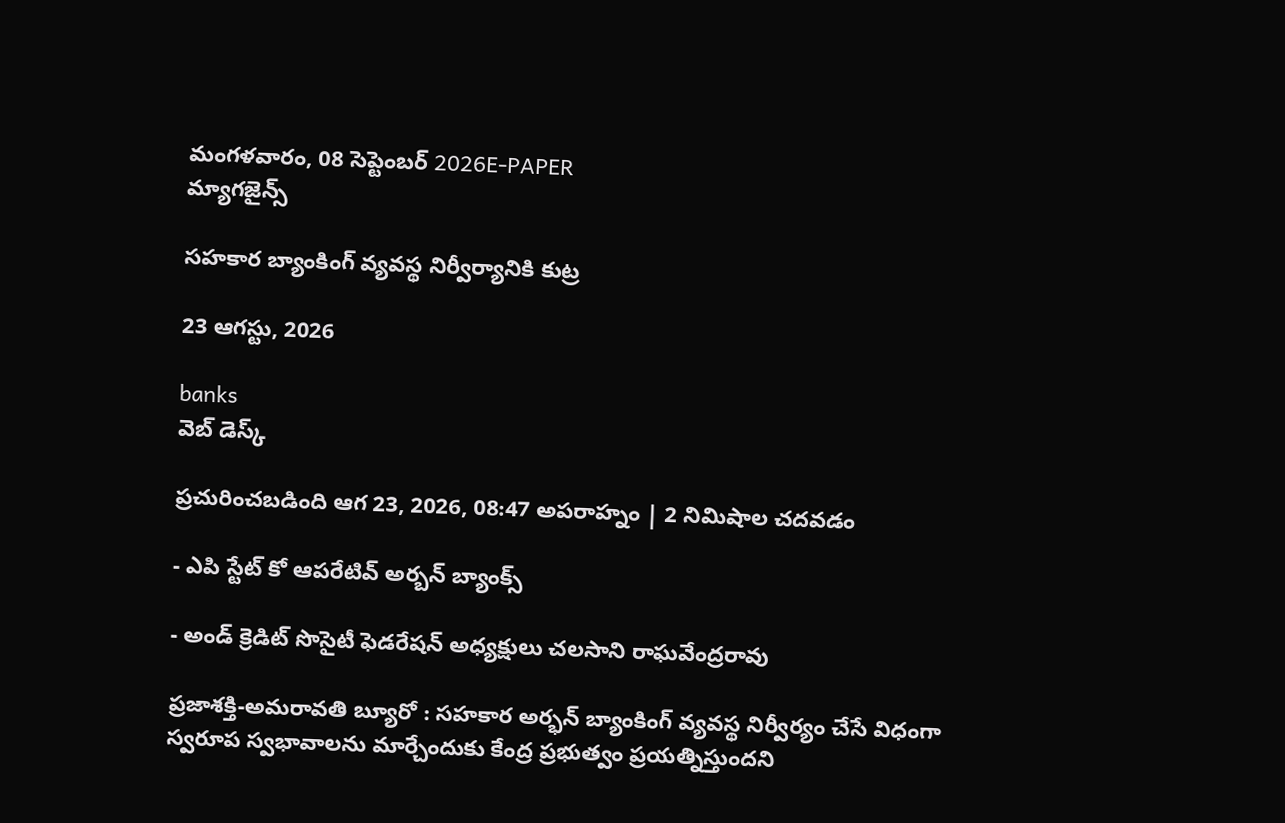మంగళవారం, 08 సెప్టెంబర్ 2026E-PAPER
మ్యాగజైన్స్

సహకార బ్యాంకింగ్‌ వ్యవస్థ నిర్వీర్యానికి కుట్ర

23 ఆగస్టు, 2026

banks
వెబ్ డెస్క్

ప్రచురించబడింది ఆగ 23, 2026, 08:47 అపరాహ్నం | 2 నిమిషాల చదవడం

- ఎపి స్టేట్‌ కో ఆపరేటివ్‌ అర్బన్‌ బ్యాంక్స్‌

- అండ్‌ క్రెడిట్‌ సొసైటీ ఫెడరేషన్‌ అధ్యక్షులు చలసాని రాఘవేంద్రరావు

ప్రజాశక్తి-అమరావతి బ్యూరో : సహకార అర్భన్‌ ‌బ్యాంకింగ్‌ ‌వ్యవస్థ నిర్వీర్యం చేసే విధంగా స్వరూప స్వభావాలను మార్చేందుకు కేంద్ర ప్రభుత్వం ప్రయత్నిస్తుందని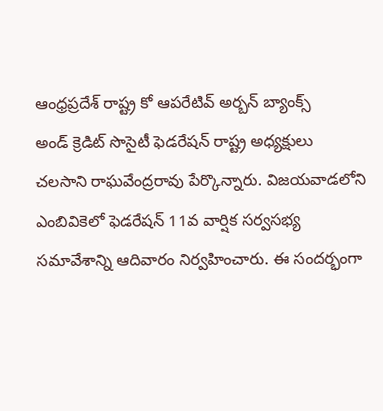ఆంధ్రప్రదేశ్‌ ‌రాష్ట్ర కో ఆపరేటివ్‌ అర్బన్‌ బ్యాంక్స్‌ అండ్‌ ‌క్రెడిట్‌ ‌సొసైటీ ఫెడరేషన్‌ ‌రాష్ట్ర అధ్యక్షులు చలసాని రాఘవేంద్రరావు పేర్కొన్నారు. విజయవాడలోని ఎంబివికెలో ఫెడరేషన్‌ ‌11వ వార్షిక సర్వసభ్య సమావేశాన్ని ఆదివారం నిర్వహించారు. ఈ సందర్భంగా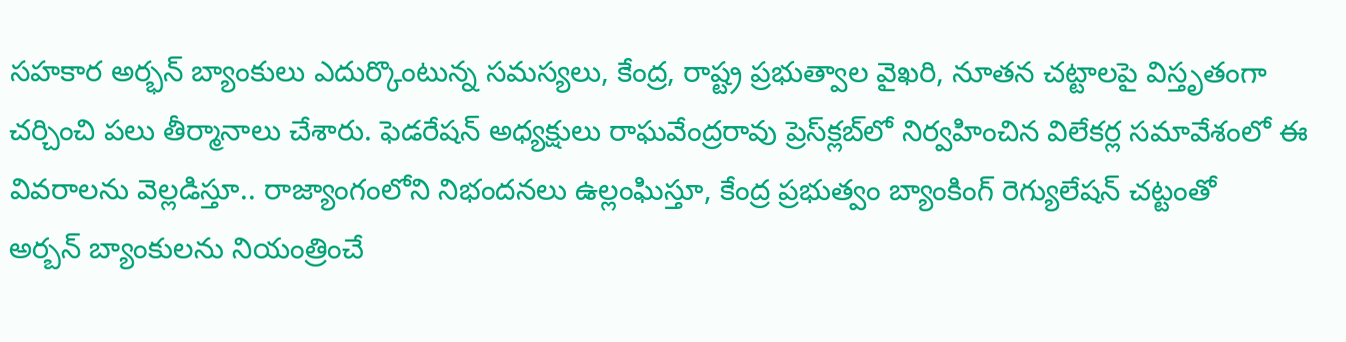సహకార అర్భన్‌ ‌బ్యాంకులు ఎదుర్కొంటున్న సమస్యలు, కేంద్ర, రాష్ట్ర ప్రభుత్వాల వైఖరి, నూతన చట్టాలపై విస్తృతంగా చర్చించి పలు తీర్మానాలు చేశారు. ఫెడరేషన్‌ అధ్యక్షులు రాఘవేంద్రరావు ప్రెస్‌‌క్లబ్‌‌లో నిర్వహించిన విలేకర్ల సమావేశంలో ఈ వివరాలను వెల్లడిస్తూ.. రాజ్యాంగంలోని నిభందనలు ఉల్లంఘిస్తూ, కేంద్ర ప్రభుత్వం బ్యాంకింగ్‌ ‌రెగ్యులేషన్‌ ‌చట్టంతో అర్బన్‌ ‌బ్యాంకులను నియంత్రించే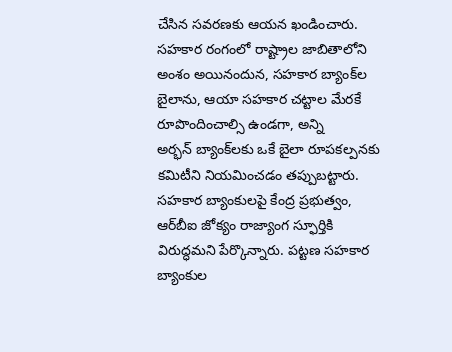చేసిన సవరణకు ఆయన ఖండించారు. సహకార రంగంలో రాష్ట్రాల జాబితాలోని అంశం అయినందున, సహకార బ్యాంక్‌ల బైలాను, ఆయా సహకార చట్టాల మేరకే రూపొందించాల్సి ఉండగా, అన్ని అర్భన్‌ ‌బ్యాంక్‌‌లకు ఒకే బైలా రూపకల్పనకు కమిటీని నియమించడం తప్పుబట్టారు. సహకార బ్యాంకులపై కేంద్ర ప్రభుత్వం, ఆర్‌బీఐ జోక్యం రాజ్యాంగ స్ఫూర్తికి విరుద్ధమని పేర్కొన్నారు. పట్టణ సహకార బ్యాంకుల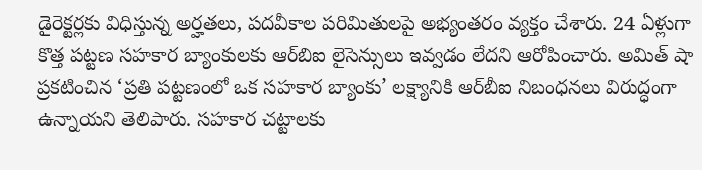డైరెక్టర్లకు విధిస్తున్న అర్హతలు, పదవీకాల పరిమితులపై అభ్యంతరం వ్యక్తం చేశారు. 24 ఏళ్లుగా కొత్త పట్టణ సహకార బ్యాంకులకు ఆర్‌బిఐ లైసెన్సులు ఇవ్వడం లేదని ఆరోపించారు. అమిత్‌ షా ప్రకటించిన ‘ప్రతి పట్టణంలో ఒక సహకార బ్యాంకు’ లక్ష్యానికి ఆర్‌బీఐ నిబంధనలు విరుద్ధంగా ఉన్నాయని తెలిపారు. సహకార చట్టాలకు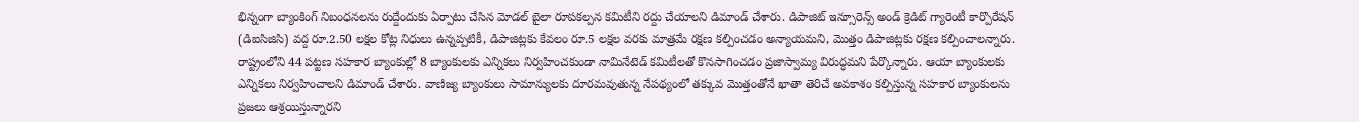భిన్నంగా బ్యాంకింగ్‌ నిబంధనలను రుద్దేందుకు ఏర్పాటు చేసిన మోడల్‌ బైలా రూపకల్పన కమిటీని రద్దు చేయాలని డిమాండ్‌ చేశారు. డిపాజిట్ ఇన్సూరెన్స్ అండ్ క్రెడిట్ గ్యారెంటీ కార్పొరేషన్ (డిఐసిజిసి) వద్ద రూ.2.50 లక్షల కోట్ల నిధులు ఉన్నప్పటికీ, డిపాజిట్లకు కేవలం రూ.5 లక్షల వరకు మాత్రమే రక్షణ కల్పించడం అన్యాయమని, మొత్తం డిపాజిట్లకు రక్షణ కల్పించాలన్నారు. రాష్ట్రంలోని 44 పట్టణ సహకార బ్యాంకుల్లో 8 బ్యాంకులకు ఎన్నికలు నిర్వహించకుండా నామినేటెడ్‌ కమిటీలతో కొనసాగించడం ప్రజాస్వామ్య విరుద్ధమని పేర్కొన్నారు. ఆయా బ్యాంకులకు ఎన్నికలు నిర్వహించాలని డిమాండ్‌ ‌చేశారు. వాణిజ్య బ్యాంకులు సామాన్యులకు దూరమవుతున్న నేపథ్యంలో తక్కువ మొత్తంతోనే ఖాతా తెరిచే అవకాశం కల్పిస్తున్న సహకార బ్యాంకులను ప్రజలు ఆశ్రయిస్తున్నారని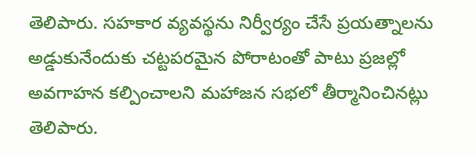తెలిపారు. సహకార వ్యవస్థను నిర్వీర్యం చేసే ప్రయత్నాలను అడ్డుకునేందుకు చట్టపరమైన పోరాటంతో పాటు ప్రజల్లో అవగాహన కల్పించాలని మహాజన సభలో తీర్మానించినట్లు తెలిపారు.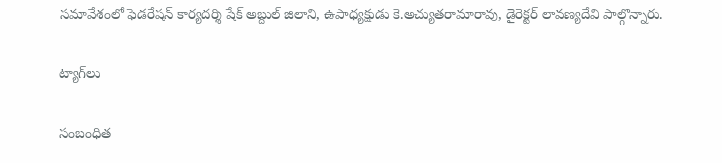సమావేశంలో ఫెడరేషన్‌ కార్యదర్శి షేక్‌ అబ్దుల్‌ జిలాని, ఉపాధ్యక్షుడు కె.అచ్యుతరామారావు, డైరెక్టర్‌ లావణ్యదేవి పాల్గొన్నారు.

ట్యాగ్‌లు

సంబంధిత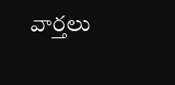వార్తలు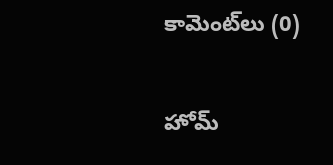కామెంట్‌లు (0)

హోమ్